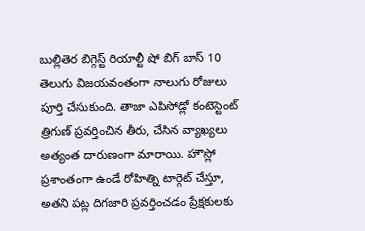బుల్లితెర బిగ్గెస్ట్ రియాల్టీ షో బిగ్ బాస్ 10 తెలుగు విజయవంతంగా నాలుగు రోజులు పూర్తి చేసుకుంది. తాజా ఎపిసోడ్లో కంటెస్టెంట్ త్రిగుణ్ ప్రవర్తించిన తీరు, చేసిన వ్యాఖ్యలు అత్యంత దారుణంగా మారాయి. హౌస్లో ప్రశాంతంగా ఉండే రోహిత్ని టార్గెట్ చేస్తూ, అతని పట్ల దిగజారి ప్రవర్తించడం ప్రేక్షకులకు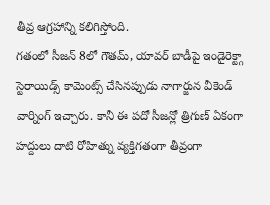తీవ్ర ఆగ్రహాన్ని కలిగిస్తోంది.
గతంలో సీజన్ 8లో గౌతమ్, యావర్ బాడీపై ఇండైరెక్ట్గా స్టెరాయిడ్స్ కామెంట్స్ చేసినప్పుడు నాగార్జున వీకెండ్ వార్నింగ్ ఇచ్చారు. కానీ ఈ పదో సీజన్లో త్రిగుణ్ ఏకంగా హద్దులు దాటి రోహిత్ను వ్యక్తిగతంగా తీవ్రంగా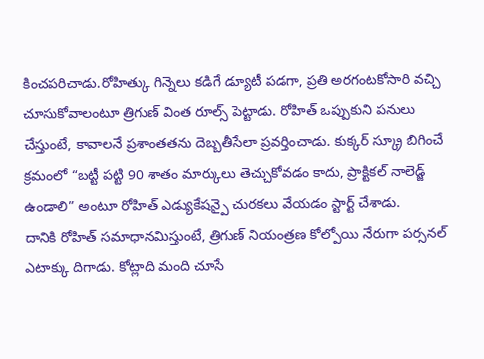కించపరిచాడు.రోహిత్కు గిన్నెలు కడిగే డ్యూటీ పడగా, ప్రతి అరగంటకోసారి వచ్చి చూసుకోవాలంటూ త్రిగుణ్ వింత రూల్స్ పెట్టాడు. రోహిత్ ఒప్పుకుని పనులు చేస్తుంటే, కావాలనే ప్రశాంతతను దెబ్బతీసేలా ప్రవర్తించాడు. కుక్కర్ స్క్రూ బిగించే క్రమంలో “బట్టీ పట్టి 90 శాతం మార్కులు తెచ్చుకోవడం కాదు, ప్రాక్టికల్ నాలెడ్జ్ ఉండాలి” అంటూ రోహిత్ ఎడ్యుకేషన్పై చురకలు వేయడం స్టార్ట్ చేశాడు.
దానికి రోహిత్ సమాధానమిస్తుంటే, త్రిగుణ్ నియంత్రణ కోల్పోయి నేరుగా పర్సనల్ ఎటాక్కు దిగాడు. కోట్లాది మంది చూసే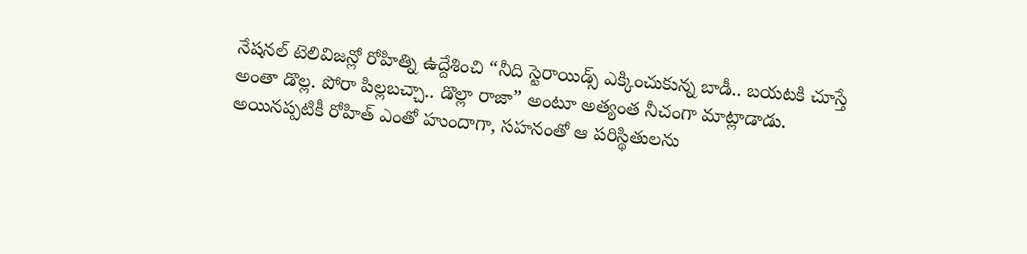నేషనల్ టెలివిజన్లో రోహిత్ని ఉద్దేశించి “నీది స్టెరాయిడ్స్ ఎక్కించుకున్న బాడీ.. బయటకి చూస్తే అంతా డొల్ల. పోరా పిల్లబచ్చా.. డొల్లా రాజా” అంటూ అత్యంత నీచంగా మాట్లాడాడు.
అయినప్పటికీ రోహిత్ ఎంతో హుందాగా, సహనంతో ఆ పరిస్థితులను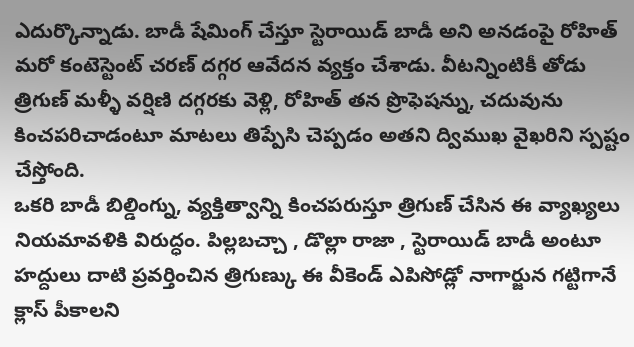ఎదుర్కొన్నాడు. బాడీ షేమింగ్ చేస్తూ స్టెరాయిడ్ బాడీ అని అనడంపై రోహిత్ మరో కంటెస్టెంట్ చరణ్ దగ్గర ఆవేదన వ్యక్తం చేశాడు. వీటన్నింటికీ తోడు త్రిగుణ్ మళ్ళీ వర్షిణి దగ్గరకు వెళ్లి, రోహిత్ తన ప్రొఫెషన్ను, చదువును కించపరిచాడంటూ మాటలు తిప్పేసి చెప్పడం అతని ద్విముఖ వైఖరిని స్పష్టం చేస్తోంది.
ఒకరి బాడీ బిల్డింగ్ను, వ్యక్తిత్వాన్ని కించపరుస్తూ త్రిగుణ్ చేసిన ఈ వ్యాఖ్యలు నియమావళికి విరుద్ధం. పిల్లబచ్చా , డొల్లా రాజా , స్టెరాయిడ్ బాడీ అంటూ హద్దులు దాటి ప్రవర్తించిన త్రిగుణ్కు ఈ వీకెండ్ ఎపిసోడ్లో నాగార్జున గట్టిగానే క్లాస్ పీకాలని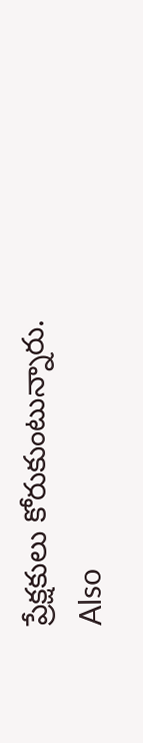ప్రేక్షకులు కోరుకుంటున్నారు.
Also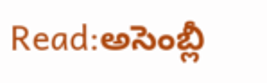Read:అసెంబ్లీ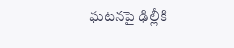ఘటనపై ఢిల్లీకి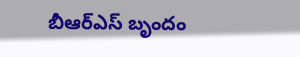బీఆర్ఎస్ బృందం